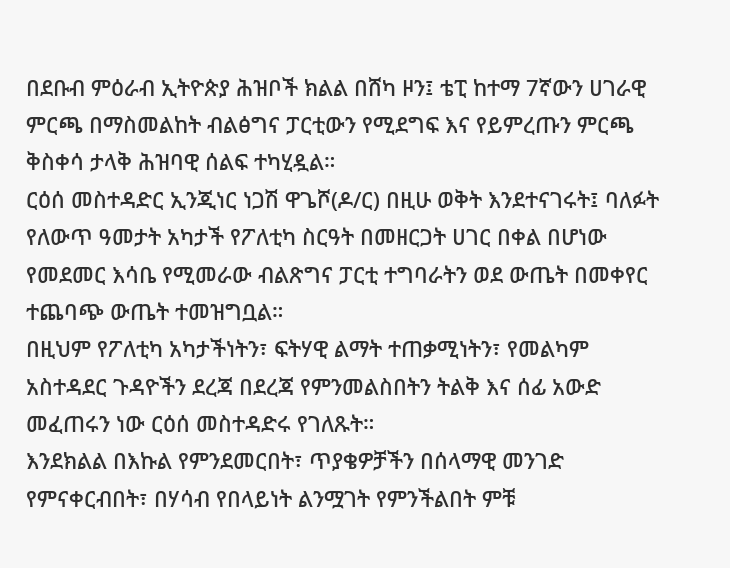በደቡብ ምዕራብ ኢትዮጵያ ሕዝቦች ክልል በሸካ ዞን፤ ቴፒ ከተማ 7ኛውን ሀገራዊ ምርጫ በማስመልከት ብልፅግና ፓርቲውን የሚደግፍ እና የይምረጡን ምርጫ ቅስቀሳ ታላቅ ሕዝባዊ ሰልፍ ተካሂዷል።
ርዕሰ መስተዳድር ኢንጂነር ነጋሽ ዋጌሾ(ዶ/ር) በዚሁ ወቅት እንደተናገሩት፤ ባለፉት የለውጥ ዓመታት አካታች የፖለቲካ ስርዓት በመዘርጋት ሀገር በቀል በሆነው የመደመር እሳቤ የሚመራው ብልጽግና ፓርቲ ተግባራትን ወደ ውጤት በመቀየር ተጨባጭ ውጤት ተመዝግቧል።
በዚህም የፖለቲካ አካታችነትን፣ ፍትሃዊ ልማት ተጠቃሚነትን፣ የመልካም አስተዳደር ጉዳዮችን ደረጃ በደረጃ የምንመልስበትን ትልቅ እና ሰፊ አውድ መፈጠሩን ነው ርዕሰ መስተዳድሩ የገለጹት።
እንደክልል በእኩል የምንደመርበት፣ ጥያቄዎቻችን በሰላማዊ መንገድ የምናቀርብበት፣ በሃሳብ የበላይነት ልንሟገት የምንችልበት ምቹ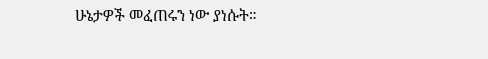ሁኔታዎች መፈጠሩን ነው ያነሱት።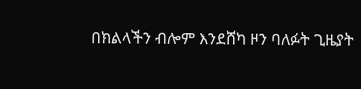በክልላችን ብሎም እንደሸካ ዞን ባለፉት ጊዜያት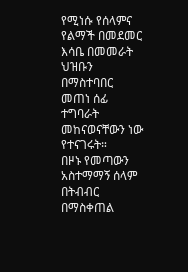የሚነሱ የሰላምና የልማች በመደመር እሳቤ በመመራት ህዝቡን በማስተባበር መጠነ ሰፊ ተግባራት መከናወናቸውን ነው የተናገሩት።
በዞኑ የመጣውን አስተማማኝ ሰላም በትብብር በማስቀጠል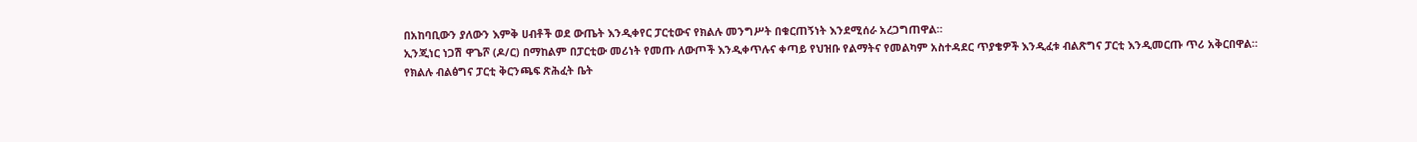በአከባቢውን ያለውን እምቅ ሀብቶች ወደ ውጤት እንዲቀየር ፓርቲውና የክልሉ መንግሥት በቁርጠኝነት እንደሚሰራ አረጋግጠዋል።
ኢንጂነር ነጋሽ ዋጌሾ (ዶ/ር) በማከልም በፓርቲው መሪነት የመጡ ለውጦች እንዲቀጥሉና ቀጣይ የህዝቡ የልማትና የመልካም አስተዳደር ጥያቄዎች እንዲፈቱ ብልጽግና ፓርቲ እንዲመርጡ ጥሪ አቅርበዋል።
የክልሉ ብልፅግና ፓርቲ ቅርንጫፍ ጽሕፈት ቤት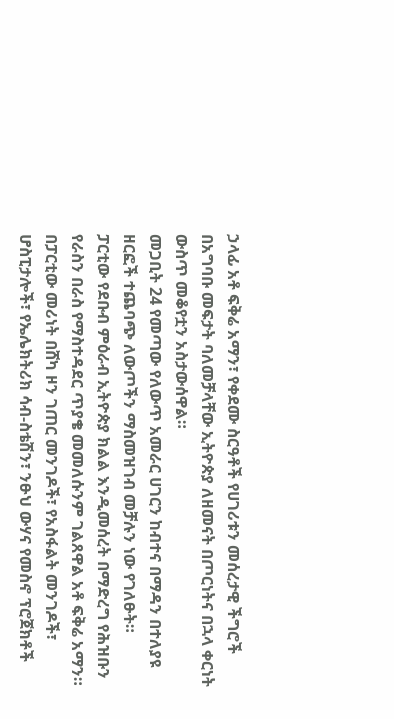ኃላፊ አቶ ፍቅሬ አማን፣ የቀደሙ ስርዓቶች የሀገሪቱን መሰረታዊ ችግሮች በአግባቡ መፍታት ባለመቻላቸው ኢትዮጵያ ለዘመናት በጦርነትና በኋላ ቀርነት ውስጥ መቆየቷን አስታውሰዋል።
መጋቢት 24 የመጣው የለውጥ አመራር ሀገርን ከብተና በማዳን በተለያዩ ዘርፎች ተጨባጭ ለውጦችን ማስመዝገብ መቻሉን ነው የገለፁት።
ፓርቲው የደቡብ ምዕራብ ኢትዮጵያ ክልል እንዲመሰረት በማድረግ የሕዝቡን የራስን በራስ የማስተዳደር ጥያቄ መመለሱንም ገልጸዋል አቶ ፍቅሬ አማን።
በፓርቲው መሪነት በሸካ ዞን ገጠር መንገዶች፣ የአስፋልት መንገዶች፣ ሆስፒታሎች፣ የኤሌክትሪክ ሳብ-ስቴሽን፣ ንፁህ ውሃና የመስኖ ፕሮጀክቶች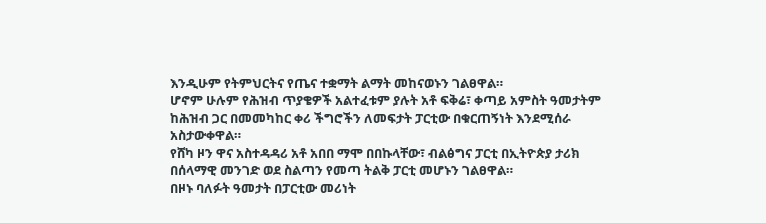እንዲሁም የትምህርትና የጤና ተቋማት ልማት መከናወኑን ገልፀዋል።
ሆኖም ሁሉም የሕዝብ ጥያቄዎች አልተፈቱም ያሉት አቶ ፍቅሬ፣ ቀጣይ አምስት ዓመታትም ከሕዝብ ጋር በመመካከር ቀሪ ችግሮችን ለመፍታት ፓርቲው በቁርጠኝነት እንደሚሰራ አስታውቀዋል።
የሸካ ዞን ዋና አስተዳዳሪ አቶ አበበ ማሞ በበኩላቸው፣ ብልፅግና ፓርቲ በኢትዮጵያ ታሪክ በሰላማዊ መንገድ ወደ ስልጣን የመጣ ትልቅ ፓርቲ መሆኑን ገልፀዋል።
በዞኑ ባለፉት ዓመታት በፓርቲው መሪነት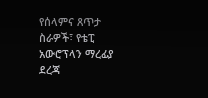የሰላምና ጸጥታ ስራዎች፣ የቴፒ አውሮፕላን ማረፊያ ደረጃ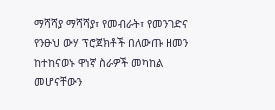ማሻሻያ ማሻሻያ፣ የመብራት፣ የመንገድና የንፁህ ውሃ ፕሮጀክቶች በለውጡ ዘመን ከተከናወኑ ዋነኛ ስራዎች መካከል መሆናቸውን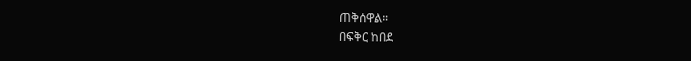ጠቅሰዋል።
በፍቅር ከበደ